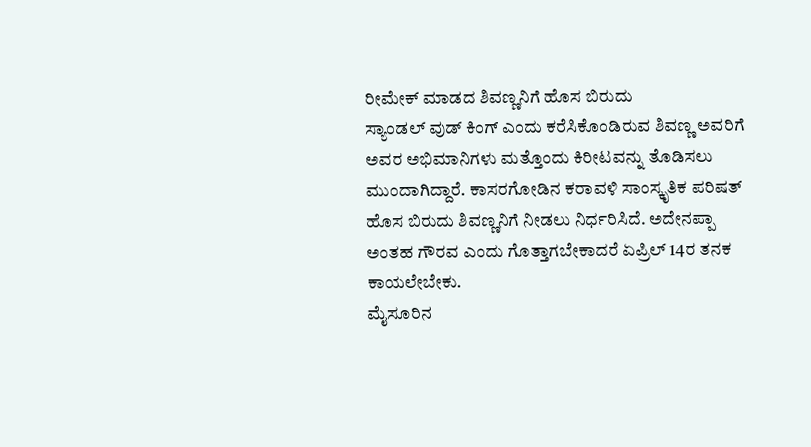ರೀಮೇಕ್ ಮಾಡದ ಶಿವಣ್ಣನಿಗೆ ಹೊಸ ಬಿರುದು
ಸ್ಯಾಂಡಲ್ ವುಡ್ ಕಿಂಗ್ ಎಂದು ಕರೆಸಿಕೊಂಡಿರುವ ಶಿವಣ್ಣ ಅವರಿಗೆ ಅವರ ಅಭಿಮಾನಿಗಳು ಮತ್ತೊಂದು ಕಿರೀಟವನ್ನು ತೊಡಿಸಲು ಮುಂದಾಗಿದ್ದಾರೆ. ಕಾಸರಗೋಡಿನ ಕರಾವಳಿ ಸಾಂಸ್ಕೃತಿಕ ಪರಿಷತ್ ಹೊಸ ಬಿರುದು ಶಿವಣ್ಣನಿಗೆ ನೀಡಲು ನಿರ್ಧರಿಸಿದೆ. ಅದೇನಪ್ಪಾ ಅಂತಹ ಗೌರವ ಎಂದು ಗೊತ್ತಾಗಬೇಕಾದರೆ ಏಪ್ರಿಲ್ 14ರ ತನಕ ಕಾಯಲೇಬೇಕು.
ಮೈಸೂರಿನ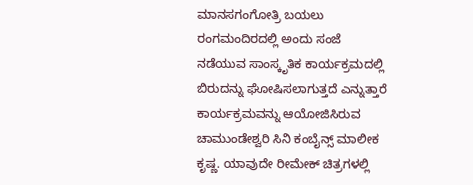ಮಾನಸಗಂಗೋತ್ರಿ ಬಯಲು ರಂಗಮಂದಿರದಲ್ಲಿ ಅಂದು ಸಂಜೆ ನಡೆಯುವ ಸಾಂಸ್ಕೃತಿಕ ಕಾರ್ಯಕ್ರಮದಲ್ಲಿ ಬಿರುದನ್ನು ಘೋಷಿಸಲಾಗುತ್ತದೆ ಎನ್ನುತ್ತಾರೆ ಕಾರ್ಯಕ್ರಮವನ್ನು ಆಯೋಜಿಸಿರುವ ಚಾಮುಂಡೇಶ್ವರಿ ಸಿನಿ ಕಂಬೈನ್ಸ್ ಮಾಲೀಕ ಕೃಷ್ಣ. ಯಾವುದೇ ರೀಮೇಕ್ ಚಿತ್ರಗಳಲ್ಲಿ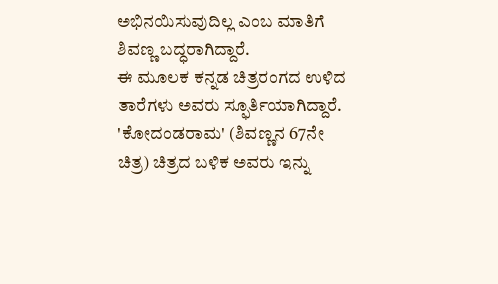ಅಭಿನಯಿಸುವುದಿಲ್ಲ ಎಂಬ ಮಾತಿಗೆ ಶಿವಣ್ಣ ಬದ್ಧರಾಗಿದ್ದಾರೆ.
ಈ ಮೂಲಕ ಕನ್ನಡ ಚಿತ್ರರಂಗದ ಉಳಿದ ತಾರೆಗಳು ಅವರು ಸ್ಫೂರ್ತಿಯಾಗಿದ್ದಾರೆ. 'ಕೋದಂಡರಾಮ' (ಶಿವಣ್ಣನ 67ನೇ ಚಿತ್ರ) ಚಿತ್ರದ ಬಳಿಕ ಅವರು ಇನ್ನು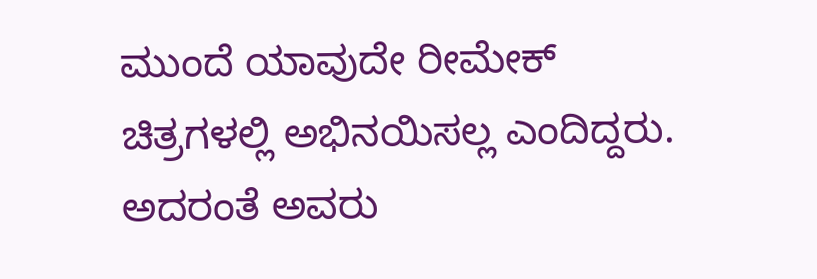ಮುಂದೆ ಯಾವುದೇ ರೀಮೇಕ್ ಚಿತ್ರಗಳಲ್ಲಿ ಅಭಿನಯಿಸಲ್ಲ ಎಂದಿದ್ದರು. ಅದರಂತೆ ಅವರು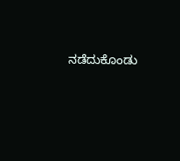ನಡೆದುಕೊಂಡು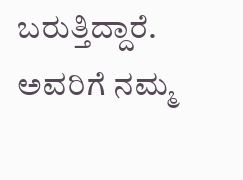ಬರುತ್ತಿದ್ದಾರೆ. ಅವರಿಗೆ ನಮ್ಮ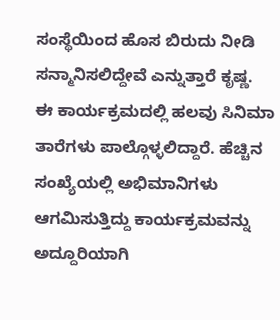ಸಂಸ್ಥೆಯಿಂದ ಹೊಸ ಬಿರುದು ನೀಡಿ ಸನ್ಮಾನಿಸಲಿದ್ದೇವೆ ಎನ್ನುತ್ತಾರೆ ಕೃಷ್ಣ.
ಈ ಕಾರ್ಯಕ್ರಮದಲ್ಲಿ ಹಲವು ಸಿನಿಮಾ ತಾರೆಗಳು ಪಾಲ್ಗೊಳ್ಳಲಿದ್ದಾರೆ. ಹೆಚ್ಚಿನ ಸಂಖ್ಯೆಯಲ್ಲಿ ಅಭಿಮಾನಿಗಳು ಆಗಮಿಸುತ್ತಿದ್ದು ಕಾರ್ಯಕ್ರಮವನ್ನು ಅದ್ದೂರಿಯಾಗಿ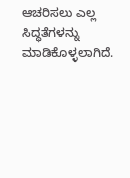ಆಚರಿಸಲು ಎಲ್ಲ ಸಿದ್ಧತೆಗಳನ್ನು ಮಾಡಿಕೊಳ್ಳಲಾಗಿದೆ.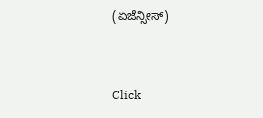(ಏಜೆನ್ಸೀಸ್)


Click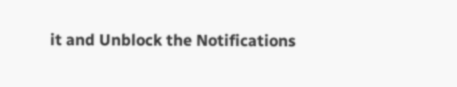it and Unblock the Notifications